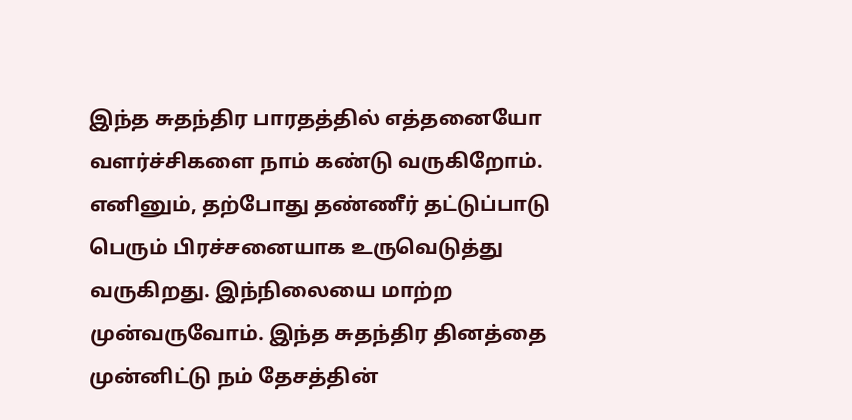இந்த சுதந்திர பாரதத்தில் எத்தனையோ வளர்ச்சிகளை நாம் கண்டு வருகிறோம். எனினும், தற்போது தண்ணீர் தட்டுப்பாடு பெரும் பிரச்சனையாக உருவெடுத்து வருகிறது. இந்நிலையை மாற்ற முன்வருவோம். இந்த சுதந்திர தினத்தை முன்னிட்டு நம் தேசத்தின்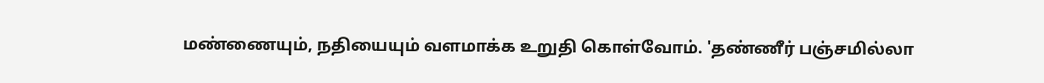மண்ணையும், நதியையும் வளமாக்க உறுதி கொள்வோம். 'தண்ணீர் பஞ்சமில்லா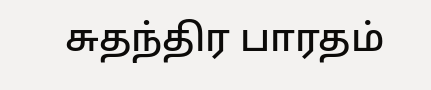சுதந்திர பாரதம்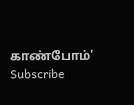காண்போம்'
Subscribe